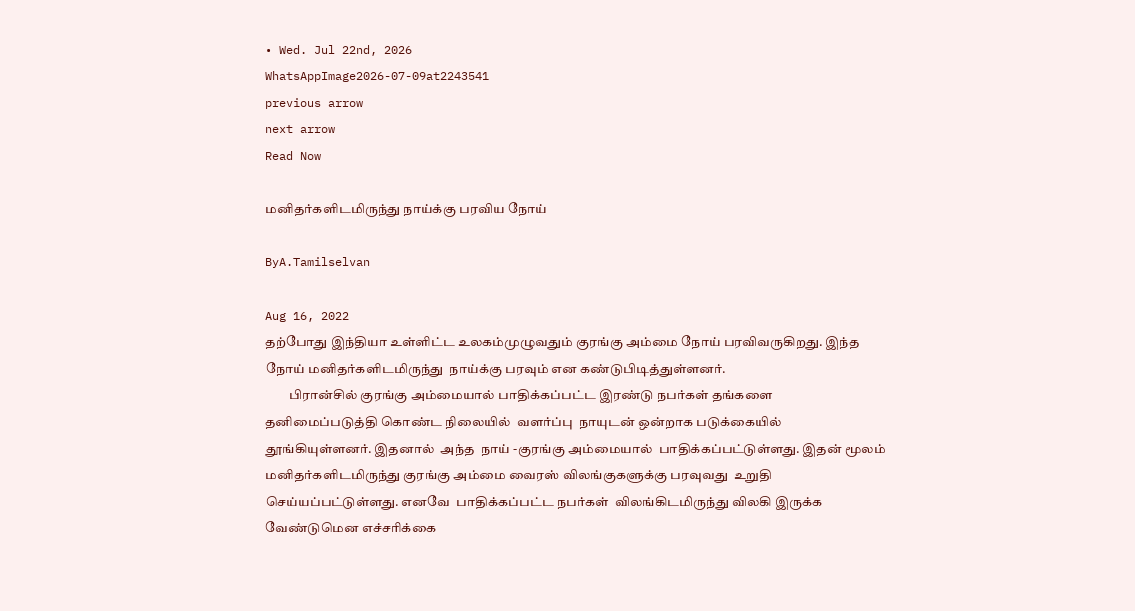• Wed. Jul 22nd, 2026
WhatsAppImage2026-07-09at2243541
previous arrow
next arrow
Read Now

மனிதர்களிடமிருந்து நாய்க்கு பரவிய நோய்

ByA.Tamilselvan

Aug 16, 2022
தற்போது இந்தியா உள்ளிட்ட உலகம்முழுவதும் குரங்கு அம்மை நோய் பரவிவருகிறது. இந்த நோய் மனிதர்களிடமிருந்து  நாய்க்கு பரவும் என கண்டுபிடித்துள்ளனர்.
         பிரான்சில் குரங்கு அம்மையால் பாதிக்கப்பட்ட இரண்டு நபர்கள் தங்களை தனிமைப்படுத்தி கொண்ட நிலையில்  வளர்ப்பு  நாயுடன் ஒன்றாக படுக்கையில் தூங்கியுள்ளனர். இதனால்  அந்த  நாய் -குரங்கு அம்மையால்  பாதிக்கப்பட்டுள்ளது. இதன் மூலம் மனிதர்களிடமிருந்து குரங்கு அம்மை வைரஸ் விலங்குகளுக்கு பரவுவது  உறுதி செய்யப்பட்டுள்ளது. எனவே  பாதிக்கப்பட்ட நபர்கள்  விலங்கிடமிருந்து விலகி இருக்க வேண்டுமென எச்சரிக்கை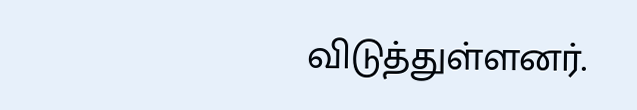விடுத்துள்ளனர்.